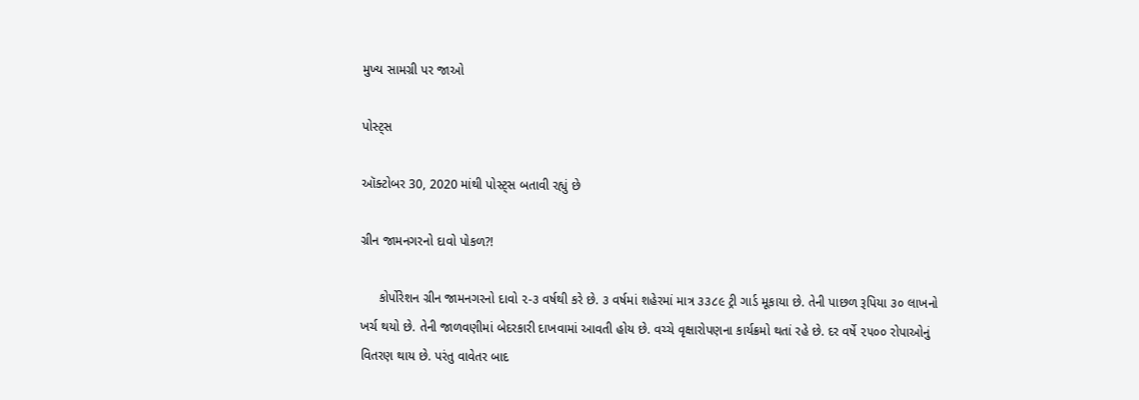મુખ્ય સામગ્રી પર જાઓ

પોસ્ટ્સ

ઑક્ટોબર 30, 2020 માંથી પોસ્ટ્સ બતાવી રહ્યું છે

ગ્રીન જામનગરનો દાવો પોકળ?!

     કોર્પોરેશન ગ્રીન જામનગરનો દાવો ૨-૩ વર્ષથી કરે છે. ૩ વર્ષમાં શહેરમાં માત્ર ૩૩૮૯ ટ્રી ગાર્ડ મૂકાયા છે. તેની પાછળ રૂપિયા ૩૦ લાખનો ખર્ચ થયો છે. તેની જાળવણીમાં બેદરકારી દાખવામાં આવતી હોય છે. વચ્ચે વૃક્ષારોપણના કાર્યક્રમો થતાં રહે છે. દર વર્ષે ૨૫૦૦ રોપાઓનું વિતરણ થાય છે. પરંતુ વાવેતર બાદ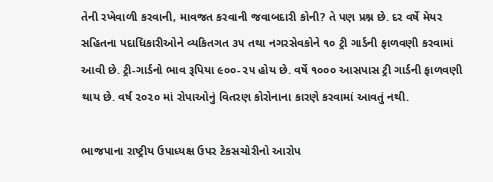તેની રખેવાળી કરવાની, માવજત કરવાની જવાબદારી કોની? તે પણ પ્રશ્ન છે. દર વર્ષે મેયર સહિતના પદાધિકારીઓને વ્યકિતગત ૩૫ તથા નગરસેવકોને ૧૦ ટ્રી ગાર્ડની ફાળવણી કરવામાં આવી છે. ટ્રી-ગાર્ડનો ભાવ રૂપિયા ૯૦૦-૨૫ હોય છે. વર્ષે ૧૦૦૦ આસપાસ ટ્રી ગાર્ડની ફાળવણી થાય છે. વર્ષ ૨૦૨૦ માં રોપાઓનું વિતરણ કોરોનાના કારણે કરવામાં આવતું નથી.

ભાજપાના રાષ્ટ્રીય ઉપાધ્યક્ષ ઉપર ટેકસચોરીનો આરોપ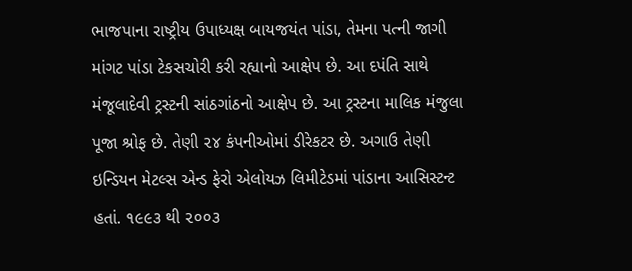ભાજપાના રાષ્ટ્રીય ઉપાધ્યક્ષ બાયજયંત પાંડા, તેમના પત્ની જાગી માંગટ પાંડા ટેકસચોરી કરી રહ્યાનો આક્ષેપ છે. આ દપંતિ સાથે મંજૂલાદેવી ટ્રસ્ટની સાંઠગાંઠનો આક્ષેપ છે. આ ટ્રસ્ટના માલિક મંજુલા પૂજા શ્રોફ છે. તેણી ૨૪ કંપનીઓમાં ડીરેકટર છે. અગાઉ તેણી ઇન્ડિયન મેટલ્સ એન્ડ ફેરો એલોયઝ લિમીટેડમાં પાંડાના આસિસ્ટન્ટ હતાં. ૧૯૯૩ થી ૨૦૦૩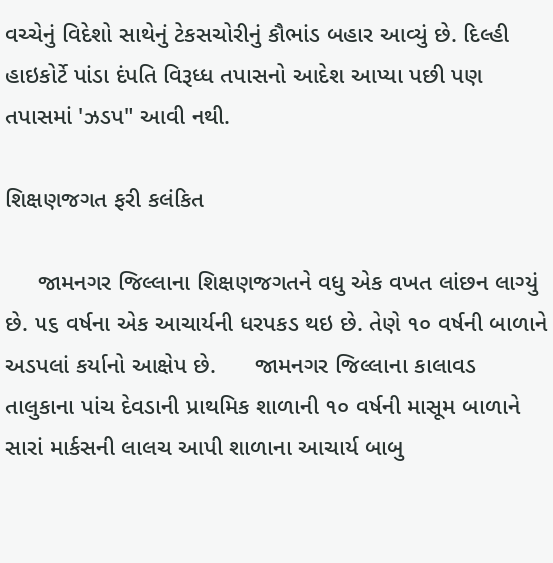વચ્ચેનું વિદેશો સાથેનું ટેકસચોરીનું કૌભાંડ બહાર આવ્યું છે. દિલ્હી હાઇકોર્ટે પાંડા દંપતિ વિરૂધ્ધ તપાસનો આદેશ આપ્યા પછી પણ તપાસમાં 'ઝડપ" આવી નથી.

શિક્ષણજગત ફરી કલંકિત

     જામનગર જિલ્લાના શિક્ષણજગતને વધુ એક વખત લાંછન લાગ્યું છે. ૫૬ વર્ષના એક આચાર્યની ધરપકડ થઇ છે. તેણે ૧૦ વર્ષની બાળાને અડપલાં કર્યાનો આક્ષેપ છે.      જામનગર જિલ્લાના કાલાવડ તાલુકાના પાંચ દેવડાની પ્રાથમિક શાળાની ૧૦ વર્ષની માસૂમ બાળાને સારાં માર્કસની લાલચ આપી શાળાના આચાર્ય બાબુ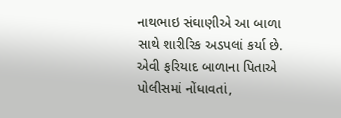નાથભાઇ સંઘાણીએ આ બાળા સાથે શારીરિક અડપલાં કર્યા છે. એવી ફરિયાદ બાળાના પિતાએ પોલીસમાં નોંધાવતાં,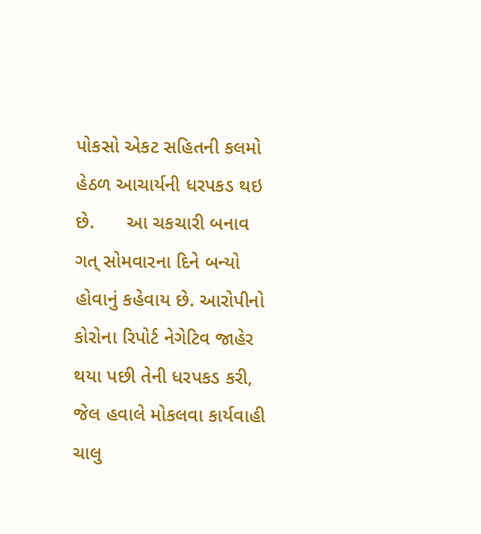પોકસો એકટ સહિતની કલમો હેઠળ આચાર્યની ધરપકડ થઇ છે.      આ ચકચારી બનાવ ગત્ સોમવારના દિને બન્યો હોવાનું કહેવાય છે. આરોપીનો કોરોના રિપોર્ટ નેગેટિવ જાહેર થયા પછી તેની ધરપકડ કરી, જેલ હવાલે મોકલવા કાર્યવાહી ચાલુ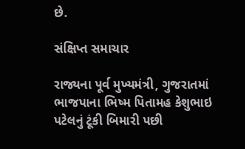છે.

સંક્ષિપ્ત સમાચાર

રાજ્યના પૂર્વ મુખ્યમંત્રી, ગુજરાતમાં ભાજપાના ભિષ્મ પિતામહ કેશુભાઇ પટેલનું ટૂંકી બિમારી પછી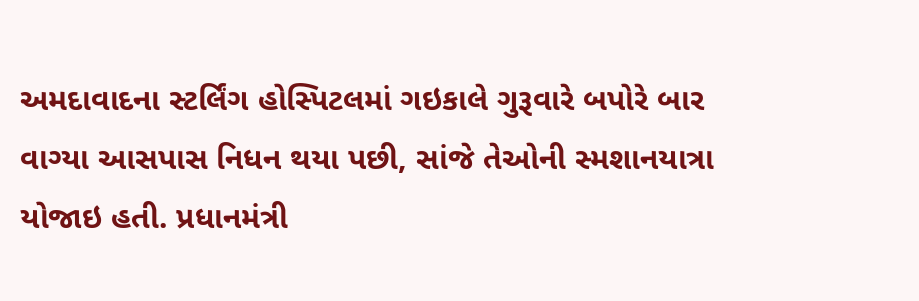અમદાવાદના સ્ટર્લિંગ હોસ્પિટલમાં ગઇકાલે ગુરૂવારે બપોરે બાર વાગ્યા આસપાસ નિધન થયા પછી, સાંજે તેઓની સ્મશાનયાત્રા યોજાઇ હતી. પ્રધાનમંત્રી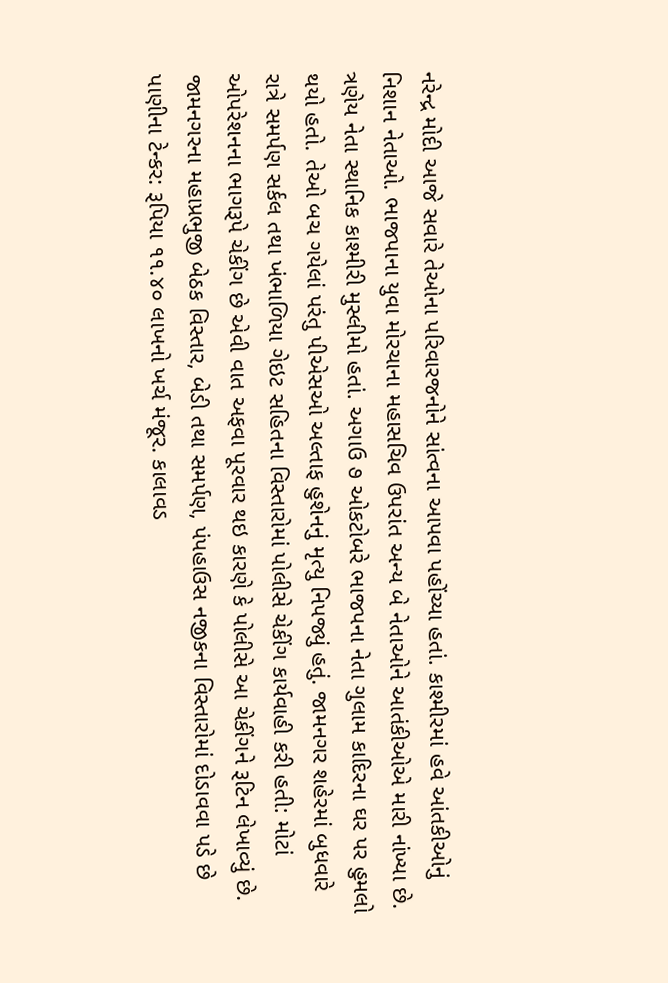નરેન્દ્ર મોદી આજે સવારે તેઓના પરિવારજનોને સાંત્વના આપવા પહોંચ્યા હતાં. કાશ્મીરમાં હવે આંતકીઓનું નિશાન નેતાઓ. ભાજપાના યુવા મોરચાના મહાસચિવ ઉપરાંત અન્ય બે નેતાઓને આતંકીઓએ મારી નાંખ્યા છે. ત્રણેય નેતા સ્થાનિક કાશ્મીરી મુસ્લીમો હતાં. અગાઉ ૭ ઓકટોબરે ભાજપના નેતા ગુલામ કાદિરના ઘર પર હુમલો થયો હતો. તેઓ બચ ગયેલાં પરંતુ પીએસઓ અલ્તાફ હુશેનનું મૃત્યુ નિપજ્યું હતું. જામનગર શહેરમાં બુધવારે રાત્રે સમર્પણ સર્કલ તથા ખંભાળિયા ગેઇટ સહિતના વિસ્તારોમાં પોલીસે ચેકીંગ કાર્યવાહી કરી હતી: મોટાં ઓપરેશનના ભાગરૂપે ચેકીંગ છે એવી વાત અફવા પૂરવાર થઇ કારણે કે પોલીસે આ ચેકીંગને રૂટિન લેખાવ્યું છે. જામનગરના મહાપ્રભુજી બેઠક વિસ્તાર, બેડી તથા સમર્પણ, પંપહાઉસ નજીકના વિસ્તારોમાં દોડાવવા પડે છે પાણીના ટેન્કર: રૂપિયા ૧૧.૪૦ લાખનો ખર્ચ મંજૂર. કાલાવડ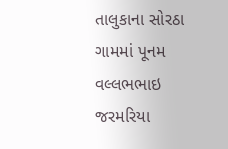તાલુકાના સોરઠા ગામમાં પૂનમ વલ્લભભાઇ જરમરિયા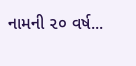નામની ૨૦ વર્ષ...